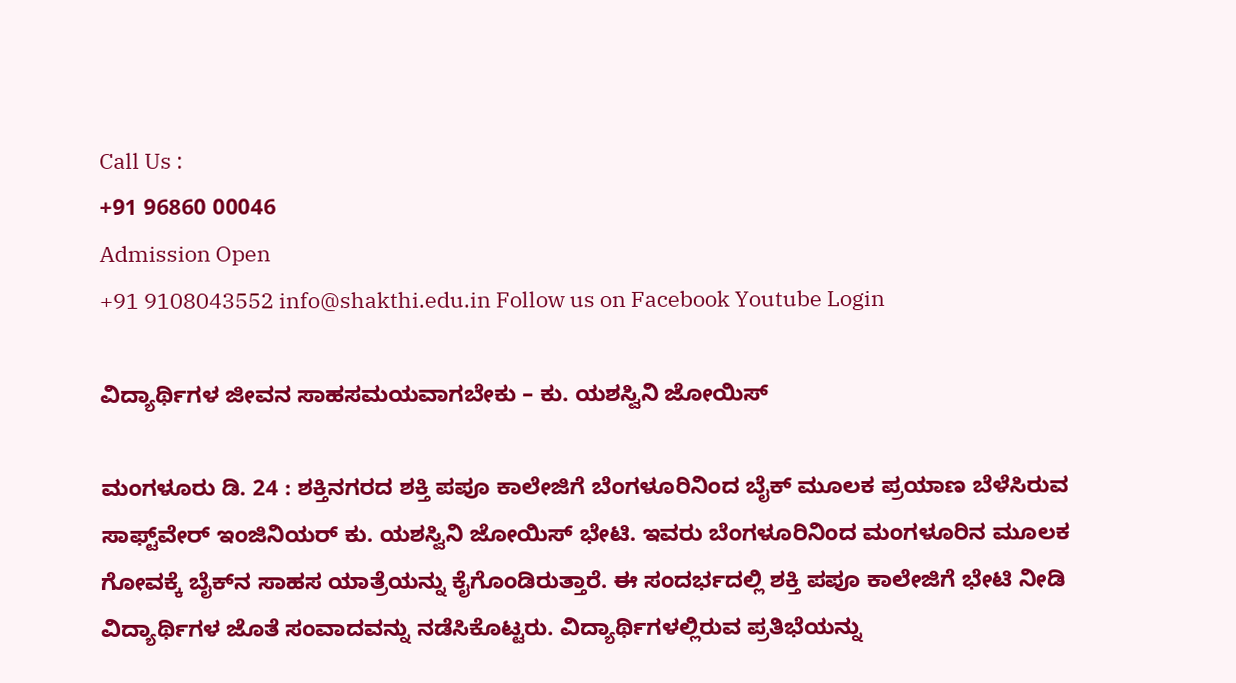Call Us :
+91 96860 00046
Admission Open
+91 9108043552 info@shakthi.edu.in Follow us on Facebook Youtube Login

ವಿದ್ಯಾರ್ಥಿಗಳ ಜೀವನ ಸಾಹಸಮಯವಾಗಬೇಕು – ಕು. ಯಶಸ್ವಿನಿ ಜೋಯಿಸ್

ಮಂಗಳೂರು ಡಿ. 24 : ಶಕ್ತಿನಗರದ ಶಕ್ತಿ ಪಪೂ ಕಾಲೇಜಿಗೆ ಬೆಂಗಳೂರಿನಿಂದ ಬೈಕ್ ಮೂಲಕ ಪ್ರಯಾಣ ಬೆಳೆಸಿರುವ ಸಾಫ್ಟ್‌ವೇರ್ ಇಂಜಿನಿಯರ್ ಕು. ಯಶಸ್ವಿನಿ ಜೋಯಿಸ್ ಭೇಟಿ. ಇವರು ಬೆಂಗಳೂರಿನಿಂದ ಮಂಗಳೂರಿನ ಮೂಲಕ ಗೋವಕ್ಕೆ ಬೈಕ್‌ನ ಸಾಹಸ ಯಾತ್ರೆಯನ್ನು ಕೈಗೊಂಡಿರುತ್ತಾರೆ. ಈ ಸಂದರ್ಭದಲ್ಲಿ ಶಕ್ತಿ ಪಪೂ ಕಾಲೇಜಿಗೆ ಭೇಟಿ ನೀಡಿ ವಿದ್ಯಾರ್ಥಿಗಳ ಜೊತೆ ಸಂವಾದವನ್ನು ನಡೆಸಿಕೊಟ್ಟರು. ವಿದ್ಯಾರ್ಥಿಗಳಲ್ಲಿರುವ ಪ್ರತಿಭೆಯನ್ನು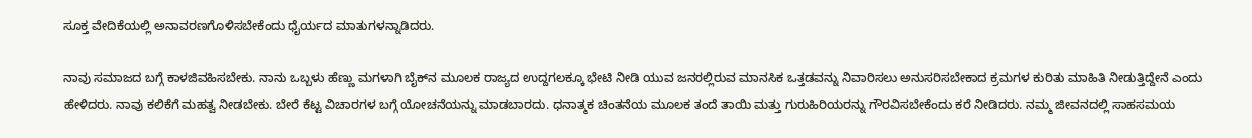ಸೂಕ್ತ ವೇದಿಕೆಯಲ್ಲಿ ಅನಾವರಣಗೊಳಿಸಬೇಕೆಂದು ಧೈರ್ಯದ ಮಾತುಗಳನ್ನಾಡಿದರು.

ನಾವು ಸಮಾಜದ ಬಗ್ಗೆ ಕಾಳಜಿವಹಿಸಬೇಕು. ನಾನು ಒಬ್ಬಳು ಹೆಣ್ಣು ಮಗಳಾಗಿ ಬೈಕ್‌ನ ಮೂಲಕ ರಾಜ್ಯದ ಉದ್ದಗಲಕ್ಕೂ ಭೇಟಿ ನೀಡಿ ಯುವ ಜನರಲ್ಲಿರುವ ಮಾನಸಿಕ ಒತ್ತಡವನ್ನು ನಿವಾರಿಸಲು ಅನುಸರಿಸಬೇಕಾದ ಕ್ರಮಗಳ ಕುರಿತು ಮಾಹಿತಿ ನೀಡುತ್ತಿದ್ದೇನೆ ಎಂದು ಹೇಳಿದರು. ನಾವು ಕಲಿಕೆಗೆ ಮಹತ್ವ ನೀಡಬೇಕು. ಬೇರೆ ಕೆಟ್ಟ ವಿಚಾರಗಳ ಬಗ್ಗೆ ಯೋಚನೆಯನ್ನು ಮಾಡಬಾರದು. ಧನಾತ್ಮಕ ಚಿಂತನೆಯ ಮೂಲಕ ತಂದೆ ತಾಯಿ ಮತ್ತು ಗುರುಹಿರಿಯರನ್ನು ಗೌರವಿಸಬೇಕೆಂದು ಕರೆ ನೀಡಿದರು. ನಮ್ಮ ಜೀವನದಲ್ಲಿ ಸಾಹಸಮಯ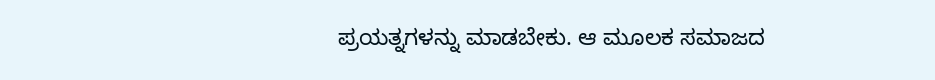ಪ್ರಯತ್ನಗಳನ್ನು ಮಾಡಬೇಕು. ಆ ಮೂಲಕ ಸಮಾಜದ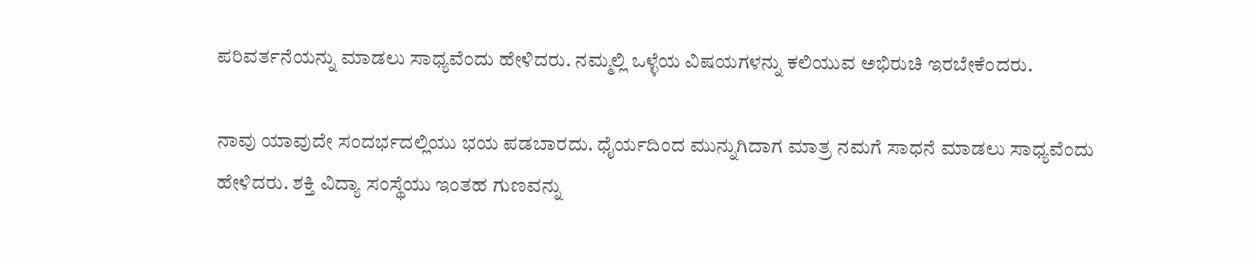ಪರಿವರ್ತನೆಯನ್ನು ಮಾಡಲು ಸಾಧ್ಯವೆಂದು ಹೇಳಿದರು. ನಮ್ಮಲ್ಲಿ ಒಳ್ಳೆಯ ವಿಷಯಗಳನ್ನು ಕಲಿಯುವ ಅಭಿರುಚಿ ಇರಬೇಕೆಂದರು.

ನಾವು ಯಾವುದೇ ಸಂದರ್ಭದಲ್ಲಿಯು ಭಯ ಪಡಬಾರದು. ಧೈರ್ಯದಿಂದ ಮುನ್ನುಗಿದಾಗ ಮಾತ್ರ ನಮಗೆ ಸಾಧನೆ ಮಾಡಲು ಸಾಧ್ಯವೆಂದು ಹೇಳಿದರು. ಶಕ್ತಿ ವಿದ್ಯಾ ಸಂಸ್ಥೆಯು ಇಂತಹ ಗುಣವನ್ನು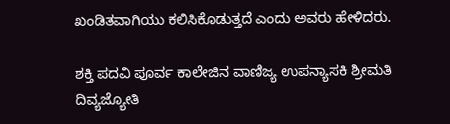ಖಂಡಿತವಾಗಿಯು ಕಲಿಸಿಕೊಡುತ್ತದೆ ಎಂದು ಅವರು ಹೇಳಿದರು.

ಶಕ್ತಿ ಪದವಿ ಪೂರ್ವ ಕಾಲೇಜಿನ ವಾಣಿಜ್ಯ ಉಪನ್ಯಾಸಕಿ ಶ್ರೀಮತಿ ದಿವ್ಯಜ್ಯೋತಿ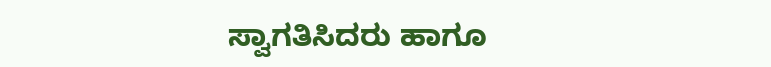ಸ್ವಾಗತಿಸಿದರು ಹಾಗೂ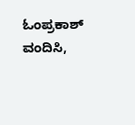ಓಂಪ್ರಕಾಶ್ ವಂದಿಸಿ,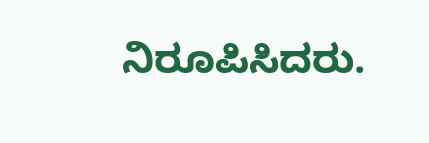ನಿರೂಪಿಸಿದರು.